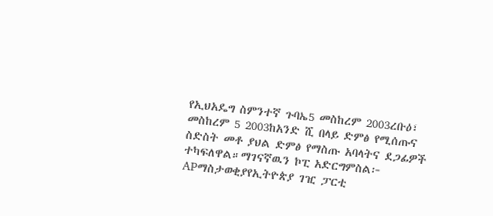የኢህአዴግ ስምንተኛ ጉባኤ5 መስከረም 2003ረቡዕ፣ መስከረም 5 2003ከአንድ ሺ በላይ ድምፅ የሚሰጡና ስድስት መቶ ያህል ድምፅ የማስጡ አባላትና ደጋፊዎች ተካፍለዋል።ማገናኛዉን ኮፒ አድርግምስል፦ APማስታወቂያየኢትዮጵያ ገዢ ፓርቲ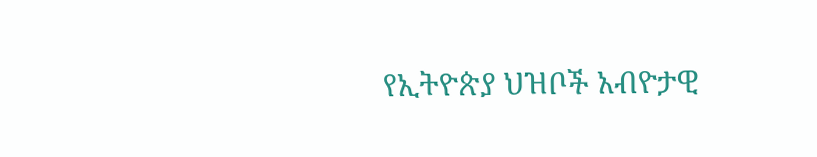የኢትዮጵያ ህዝቦች አብዮታዊ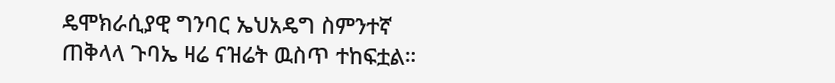ዴሞክራሲያዊ ግንባር ኤህአዴግ ስምንተኛ ጠቅላላ ጉባኤ ዛሬ ናዝሬት ዉስጥ ተከፍቷል።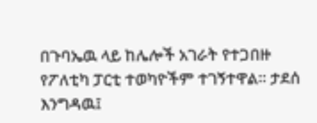በጉባኤዉ ላይ ከሌሎች አገራት የተጋበዙ የፖለቲካ ፓርቲ ተወካዮችም ተገኝተዋል። ታደሰ እንግዳዉ፤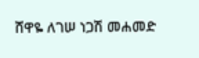ሸዋዬ ለገሠ ነጋሽ መሐመድ